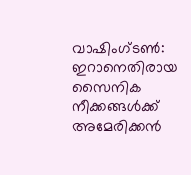വാഷിംഗ്ടൺ: ഇറാനെതിരായ സൈനിക നീക്കങ്ങൾക്ക് അമേരിക്കൻ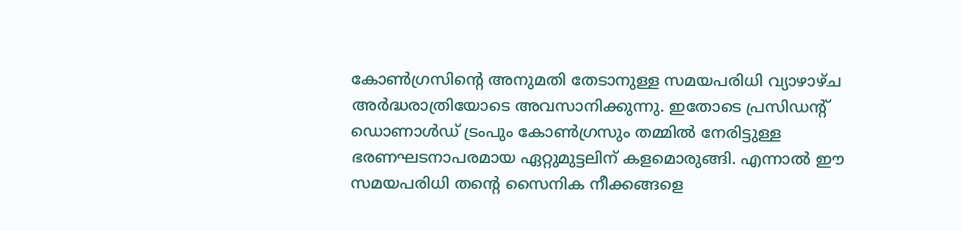കോൺഗ്രസിന്റെ അനുമതി തേടാനുള്ള സമയപരിധി വ്യാഴാഴ്ച അർദ്ധരാത്രിയോടെ അവസാനിക്കുന്നു. ഇതോടെ പ്രസിഡന്റ് ഡൊണാൾഡ് ട്രംപും കോൺഗ്രസും തമ്മിൽ നേരിട്ടുള്ള ഭരണഘടനാപരമായ ഏറ്റുമുട്ടലിന് കളമൊരുങ്ങി. എന്നാൽ ഈ സമയപരിധി തന്റെ സൈനിക നീക്കങ്ങളെ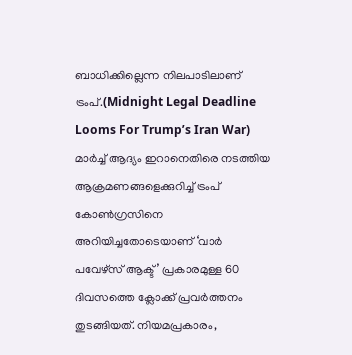ബാധിക്കില്ലെന്ന നിലപാടിലാണ് ട്രംപ്.(Midnight Legal Deadline Looms For Trump’s Iran War)
മാർച്ച് ആദ്യം ഇറാനെതിരെ നടത്തിയ ആക്രമണങ്ങളെക്കുറിച്ച് ട്രംപ് കോൺഗ്രസിനെ അറിയിച്ചതോടെയാണ് ‘വാർ പവേഴ്സ് ആക്ട്’ പ്രകാരമുള്ള 60 ദിവസത്തെ ക്ലോക്ക് പ്രവർത്തനം തുടങ്ങിയത്. നിയമപ്രകാരം,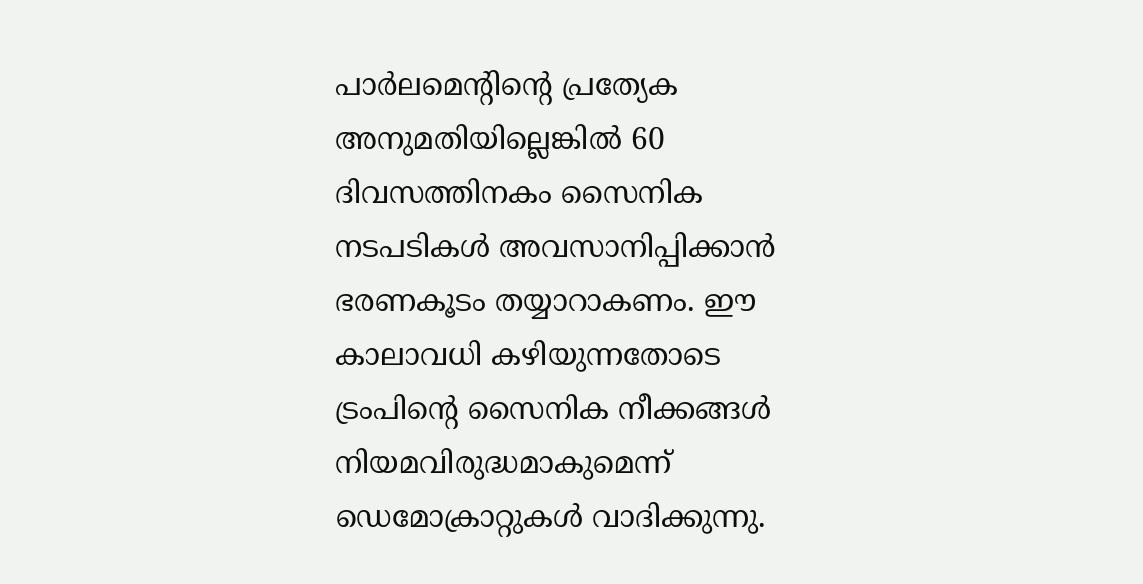പാർലമെന്റിന്റെ പ്രത്യേക അനുമതിയില്ലെങ്കിൽ 60 ദിവസത്തിനകം സൈനിക നടപടികൾ അവസാനിപ്പിക്കാൻ ഭരണകൂടം തയ്യാറാകണം. ഈ കാലാവധി കഴിയുന്നതോടെ ട്രംപിന്റെ സൈനിക നീക്കങ്ങൾ നിയമവിരുദ്ധമാകുമെന്ന് ഡെമോക്രാറ്റുകൾ വാദിക്കുന്നു.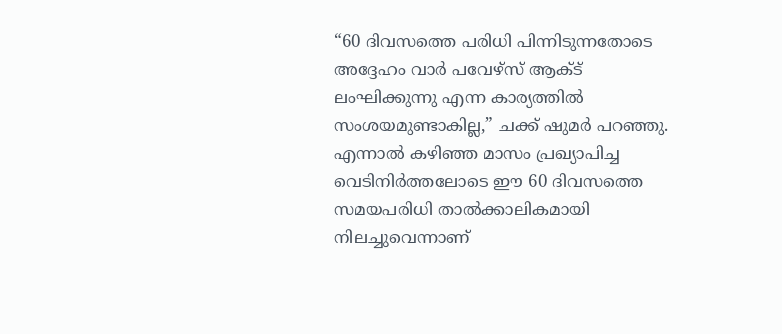“60 ദിവസത്തെ പരിധി പിന്നിടുന്നതോടെ അദ്ദേഹം വാർ പവേഴ്സ് ആക്ട് ലംഘിക്കുന്നു എന്ന കാര്യത്തിൽ സംശയമുണ്ടാകില്ല,” ചക്ക് ഷുമർ പറഞ്ഞു. എന്നാൽ കഴിഞ്ഞ മാസം പ്രഖ്യാപിച്ച വെടിനിർത്തലോടെ ഈ 60 ദിവസത്തെ സമയപരിധി താൽക്കാലികമായി നിലച്ചുവെന്നാണ്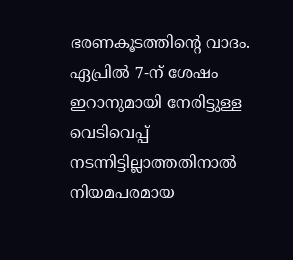ഭരണകൂടത്തിന്റെ വാദം. ഏപ്രിൽ 7-ന് ശേഷം ഇറാനുമായി നേരിട്ടുള്ള വെടിവെപ്പ് നടന്നിട്ടില്ലാത്തതിനാൽ നിയമപരമായ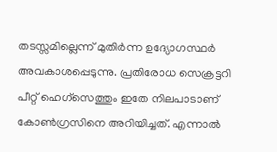തടസ്സമില്ലെന്ന് മുതിർന്ന ഉദ്യോഗസ്ഥർ അവകാശപ്പെടുന്നു. പ്രതിരോധ സെക്രട്ടറി പീറ്റ് ഹെഗ്സെത്തും ഇതേ നിലപാടാണ് കോൺഗ്രസിനെ അറിയിച്ചത്. എന്നാൽ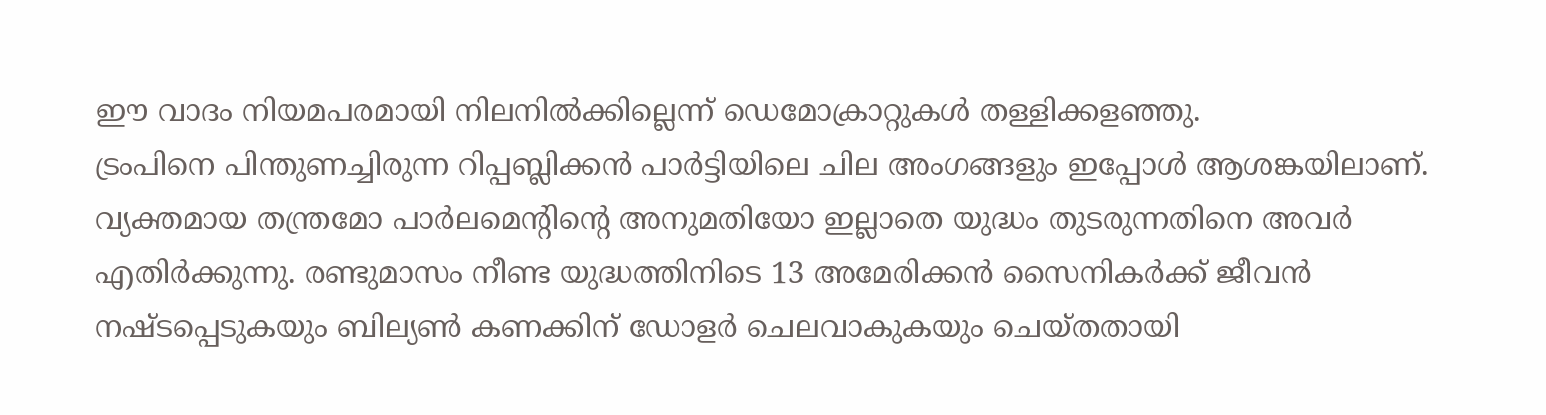ഈ വാദം നിയമപരമായി നിലനിൽക്കില്ലെന്ന് ഡെമോക്രാറ്റുകൾ തള്ളിക്കളഞ്ഞു.
ട്രംപിനെ പിന്തുണച്ചിരുന്ന റിപ്പബ്ലിക്കൻ പാർട്ടിയിലെ ചില അംഗങ്ങളും ഇപ്പോൾ ആശങ്കയിലാണ്. വ്യക്തമായ തന്ത്രമോ പാർലമെന്റിന്റെ അനുമതിയോ ഇല്ലാതെ യുദ്ധം തുടരുന്നതിനെ അവർ എതിർക്കുന്നു. രണ്ടുമാസം നീണ്ട യുദ്ധത്തിനിടെ 13 അമേരിക്കൻ സൈനികർക്ക് ജീവൻ നഷ്ടപ്പെടുകയും ബില്യൺ കണക്കിന് ഡോളർ ചെലവാകുകയും ചെയ്തതായി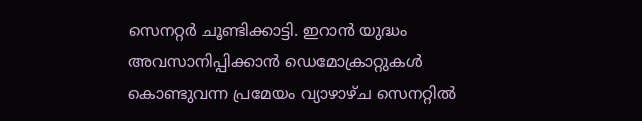സെനറ്റർ ചൂണ്ടിക്കാട്ടി. ഇറാൻ യുദ്ധം അവസാനിപ്പിക്കാൻ ഡെമോക്രാറ്റുകൾ കൊണ്ടുവന്ന പ്രമേയം വ്യാഴാഴ്ച സെനറ്റിൽ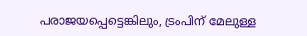പരാജയപ്പെട്ടെങ്കിലും, ട്രംപിന് മേലുള്ള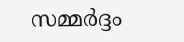സമ്മർദ്ദം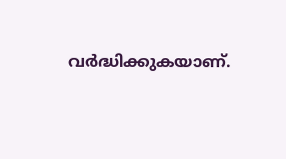വർദ്ധിക്കുകയാണ്.